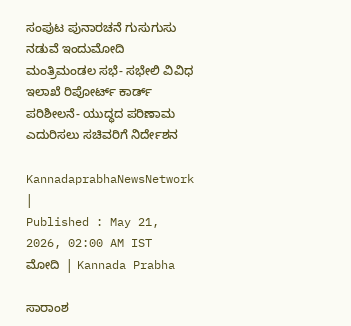ಸಂಪುಟ ಪುನಾರಚನೆ ಗುಸುಗುಸು ನಡುವೆ ಇಂದುಮೋದಿ ಮಂತ್ರಿಮಂಡಲ ಸಭೆ- ಸಭೇಲಿ ವಿವಿಧ ಇಲಾಖೆ ರಿಪೋರ್ಟ್‌ ಕಾರ್ಡ್‌ ಪರಿಶೀಲನೆ- ಯುದ್ಧದ ಪರಿಣಾಮ ಎದುರಿಸಲು ಸಚಿವರಿಗೆ ನಿರ್ದೇಶನ

KannadaprabhaNewsNetwork |
Published : May 21, 2026, 02:00 AM IST
ಮೋದಿ  | Kannada Prabha

ಸಾರಾಂಶ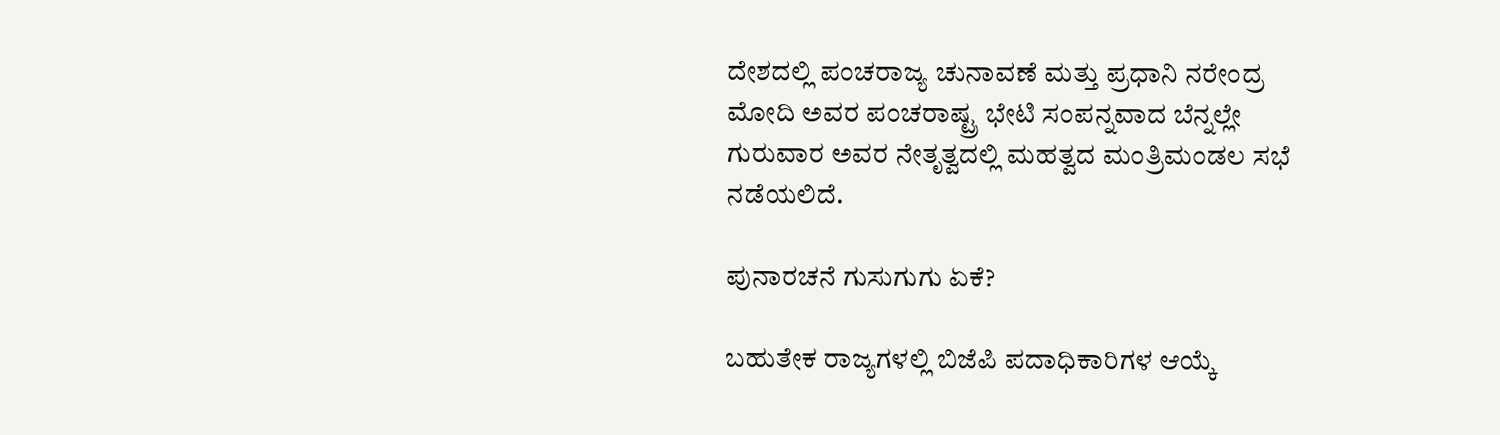ದೇಶದಲ್ಲಿ ಪಂಚರಾಜ್ಯ ಚುನಾವಣೆ ಮತ್ತು ಪ್ರಧಾನಿ ನರೇಂದ್ರ ಮೋದಿ ಅವರ ಪಂಚರಾಷ್ಟ್ರ ಭೇಟಿ ಸಂಪನ್ನವಾದ ಬೆನ್ನಲ್ಲೇ ಗುರುವಾರ ಅವರ ನೇತೃತ್ವದಲ್ಲಿ ಮಹತ್ವದ ಮಂತ್ರಿಮಂಡಲ ಸಭೆ ನಡೆಯಲಿದೆ.

ಪುನಾರಚನೆ ಗುಸುಗುಗು ಏಕೆ?

ಬಹುತೇಕ ರಾಜ್ಯಗಳಲ್ಲಿ ಬಿಜೆಪಿ ಪದಾಧಿಕಾರಿಗಳ ಆಯ್ಕೆ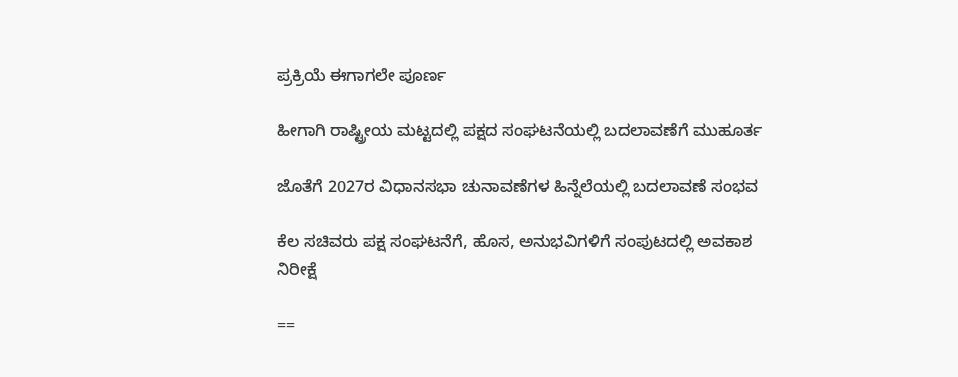ಪ್ರಕ್ರಿಯೆ ಈಗಾಗಲೇ ಪೂರ್ಣ

ಹೀಗಾಗಿ ರಾಷ್ಟ್ರೀಯ ಮಟ್ಟದಲ್ಲಿ ಪಕ್ಷದ ಸಂಘಟನೆಯಲ್ಲಿ ಬದಲಾವಣೆಗೆ ಮುಹೂರ್ತ

ಜೊತೆಗೆ 2027ರ ವಿಧಾನಸಭಾ ಚುನಾವಣೆಗಳ ಹಿನ್ನೆಲೆಯಲ್ಲಿ ಬದಲಾವಣೆ ಸಂಭವ

ಕೆಲ ಸಚಿವರು ಪಕ್ಷ ಸಂಘಟನೆಗೆ, ಹೊಸ, ಅನುಭವಿಗಳಿಗೆ ಸಂಪುಟದಲ್ಲಿ ಅವಕಾಶ ನಿರೀಕ್ಷೆ

==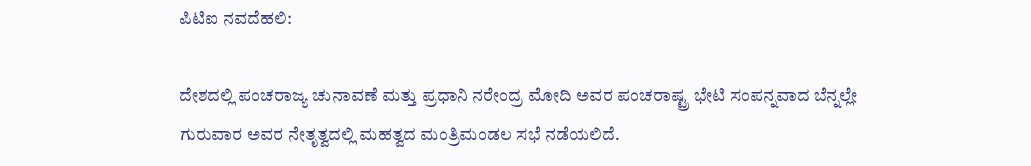ಪಿಟಿಐ ನವದೆಹಲಿ:

ದೇಶದಲ್ಲಿ ಪಂಚರಾಜ್ಯ ಚುನಾವಣೆ ಮತ್ತು ಪ್ರಧಾನಿ ನರೇಂದ್ರ ಮೋದಿ ಅವರ ಪಂಚರಾಷ್ಟ್ರ ಭೇಟಿ ಸಂಪನ್ನವಾದ ಬೆನ್ನಲ್ಲೇ ಗುರುವಾರ ಅವರ ನೇತೃತ್ವದಲ್ಲಿ ಮಹತ್ವದ ಮಂತ್ರಿಮಂಡಲ ಸಭೆ ನಡೆಯಲಿದೆ.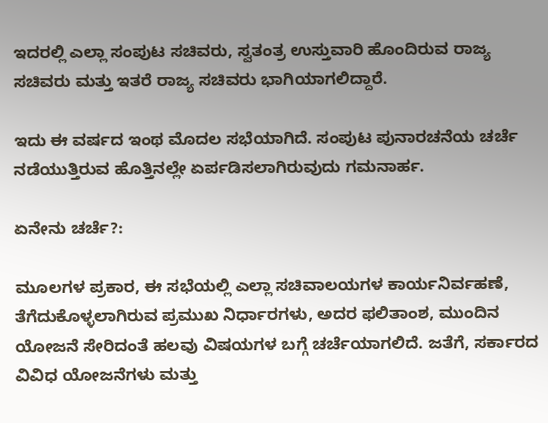ಇದರಲ್ಲಿ ಎಲ್ಲಾ ಸಂಪುಟ ಸಚಿವರು, ಸ್ವತಂತ್ರ ಉಸ್ತುವಾರಿ ಹೊಂದಿರುವ ರಾಜ್ಯ ಸಚಿವರು ಮತ್ತು ಇತರೆ ರಾಜ್ಯ ಸಚಿವರು ಭಾಗಿಯಾಗಲಿದ್ದಾರೆ.

ಇದು ಈ ವರ್ಷದ ಇಂಥ ಮೊದಲ ಸಭೆಯಾಗಿದೆ. ಸಂಪುಟ ಪುನಾರಚನೆಯ ಚರ್ಚೆ ನಡೆಯುತ್ತಿರುವ ಹೊತ್ತಿನಲ್ಲೇ ಏರ್ಪಡಿಸಲಾಗಿರುವುದು ಗಮನಾರ್ಹ.

ಏನೇನು ಚರ್ಚೆ?:

ಮೂಲಗಳ ಪ್ರಕಾರ, ಈ ಸಭೆಯಲ್ಲಿ ಎಲ್ಲಾ ಸಚಿವಾಲಯಗಳ ಕಾರ್ಯನಿರ್ವಹಣೆ, ತೆಗೆದುಕೊಳ್ಳಲಾಗಿರುವ ಪ್ರಮುಖ ನಿರ್ಧಾರಗಳು, ಅದರ ಫಲಿತಾಂಶ, ಮುಂದಿನ ಯೋಜನೆ ಸೇರಿದಂತೆ ಹಲವು ವಿಷಯಗಳ ಬಗ್ಗೆ ಚರ್ಚೆಯಾಗಲಿದೆ. ಜತೆಗೆ, ಸರ್ಕಾರದ ವಿವಿಧ ಯೋಜನೆಗಳು ಮತ್ತು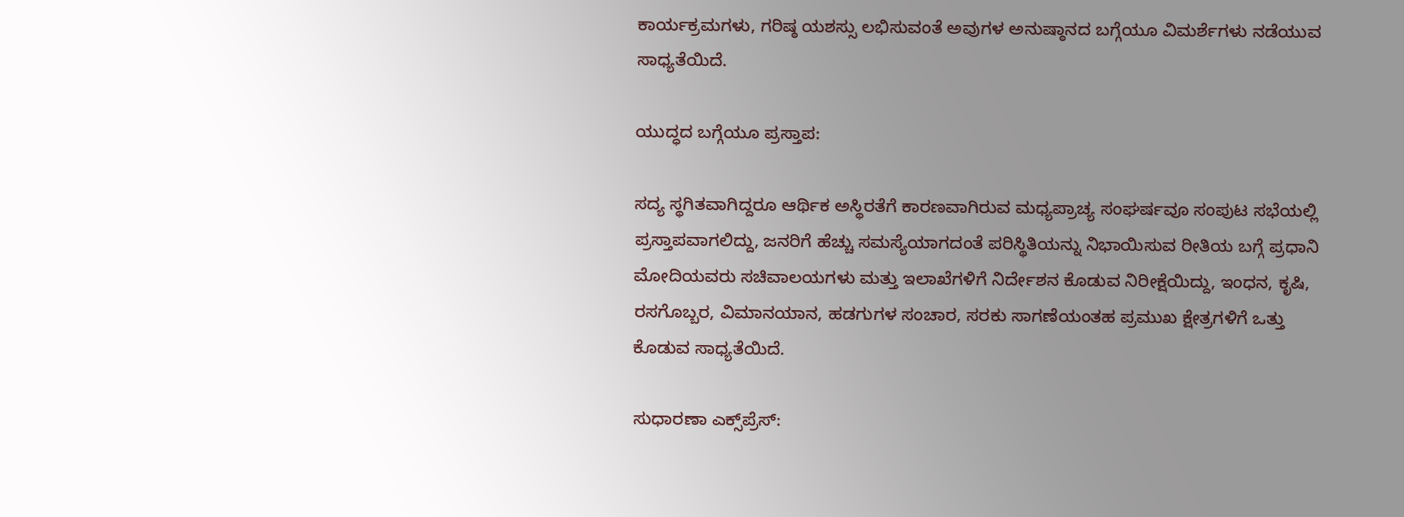ಕಾರ್ಯಕ್ರಮಗಳು, ಗರಿಷ್ಠ ಯಶಸ್ಸು ಲಭಿಸುವಂತೆ ಅವುಗಳ ಅನುಷ್ಠಾನದ ಬಗ್ಗೆಯೂ ವಿಮರ್ಶೆಗಳು ನಡೆಯುವ ಸಾಧ್ಯತೆಯಿದೆ.

ಯುದ್ಧದ ಬಗ್ಗೆಯೂ ಪ್ರಸ್ತಾಪ:

ಸದ್ಯ ಸ್ಥಗಿತವಾಗಿದ್ದರೂ ಆರ್ಥಿಕ ಅಸ್ಥಿರತೆಗೆ ಕಾರಣವಾಗಿರುವ ಮಧ್ಯಪ್ರಾಚ್ಯ ಸಂಘರ್ಷವೂ ಸಂಪುಟ ಸಭೆಯಲ್ಲಿ ಪ್ರಸ್ತಾಪವಾಗಲಿದ್ದು, ಜನರಿಗೆ ಹೆಚ್ಚು ಸಮಸ್ಯೆಯಾಗದಂತೆ ಪರಿಸ್ಥಿತಿಯನ್ನು ನಿಭಾಯಿಸುವ ರೀತಿಯ ಬಗ್ಗೆ ಪ್ರಧಾನಿ ಮೋದಿಯವರು ಸಚಿವಾಲಯಗಳು ಮತ್ತು ಇಲಾಖೆಗಳಿಗೆ ನಿರ್ದೇಶನ ಕೊಡುವ ನಿರೀಕ್ಷೆಯಿದ್ದು, ಇಂಧನ, ಕೃಷಿ, ರಸಗೊಬ್ಬರ, ವಿಮಾನಯಾನ, ಹಡಗುಗಳ ಸಂಚಾರ, ಸರಕು ಸಾಗಣೆಯಂತಹ ಪ್ರಮುಖ ಕ್ಷೇತ್ರಗಳಿಗೆ ಒತ್ತು ಕೊಡುವ ಸಾಧ್ಯತೆಯಿದೆ.

ಸುಧಾರಣಾ ಎಕ್ಸ್‌ಪ್ರೆಸ್‌: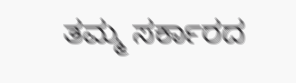ತಮ್ಮ ಸರ್ಕಾರದ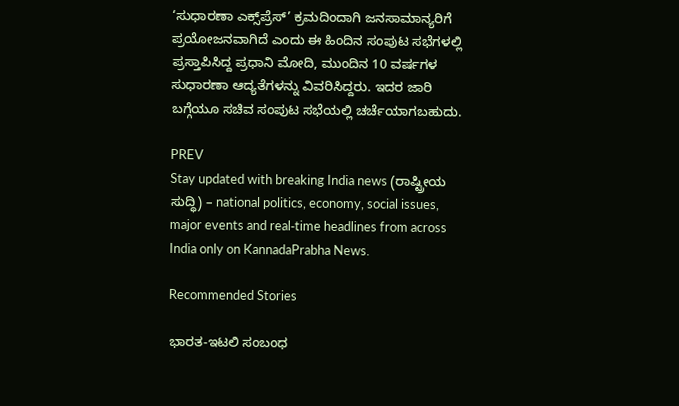‘ಸುಧಾರಣಾ ಎಕ್ಸ್‌ಪ್ರೆಸ್’ ಕ್ರಮದಿಂದಾಗಿ ಜನಸಾಮಾನ್ಯರಿಗೆ ಪ್ರಯೋಜನವಾಗಿದೆ ಎಂದು ಈ ಹಿಂದಿನ ಸಂಪುಟ ಸಭೆಗಳಲ್ಲಿ ಪ್ರಸ್ತಾಪಿಸಿದ್ದ ಪ್ರಧಾನಿ ಮೋದಿ, ಮುಂದಿನ 10 ವರ್ಷಗಳ ಸುಧಾರಣಾ ಆದ್ಯತೆಗಳನ್ನು ವಿವರಿಸಿದ್ದರು. ಇದರ ಜಾರಿ ಬಗ್ಗೆಯೂ ಸಚಿವ ಸಂಪುಟ ಸಭೆಯಲ್ಲಿ ಚರ್ಚೆಯಾಗಬಹುದು.

PREV
Stay updated with breaking India news (ರಾಷ್ಟ್ರೀಯ ಸುದ್ಧಿ) – national politics, economy, social issues, major events and real‑time headlines from across India only on KannadaPrabha News.

Recommended Stories

ಭಾರತ-ಇಟಲಿ ಸಂಬಂಧ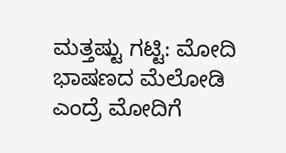ಮತ್ತಷ್ಟು ಗಟ್ಟಿ: ಮೋದಿ
ಭಾಷಣದ ಮೆಲೋಡಿ ಎಂದ್ರೆ ಮೋದಿಗೆ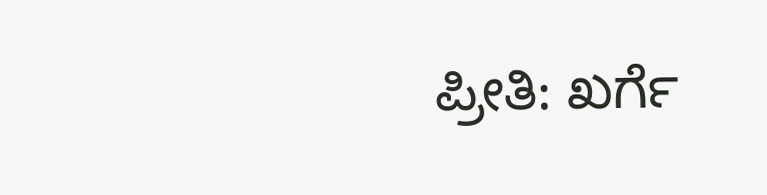ಪ್ರೀತಿ: ಖರ್ಗೆ